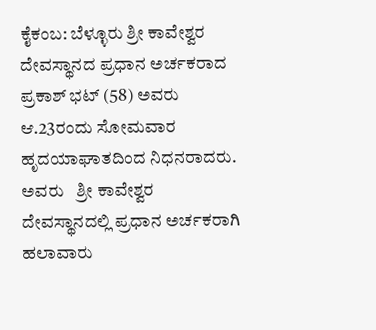ಕೈಕಂಬ: ಬೆಳ್ಳೂರು ಶ್ರೀ ಕಾವೇಶ್ವರ ದೇವಸ್ಥಾನದ ಪ್ರಧಾನ ಅರ್ಚಕರಾದ  ಪ್ರಕಾಶ್ ಭಟ್ (58) ಅವರು  ಆ.23ರಂದು ಸೋಮವಾರ ಹೃದಯಾಘಾತದಿಂದ ನಿಧನರಾದರು. ಅವರು   ಶ್ರೀ ಕಾವೇಶ್ವರ ದೇವಸ್ಥಾನದಲ್ಲಿ ಪ್ರಧಾನ ಅರ್ಚಕರಾಗಿ   ಹಲಾವಾರು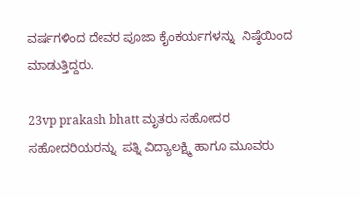ವರ್ಷಗಳಿಂದ ದೇವರ ಪೂಜಾ ಕೈಂಕರ್ಯಗಳನ್ನು  ನಿಷ್ಠೆಯಿಂದ ಮಾಡುತ್ತಿದ್ದರು.

23vp prakash bhatt ಮೃತರು ಸಹೋದರ ಸಹೋದರಿಯರನ್ನು  ಪತ್ನಿ ವಿದ್ಯಾಲಕ್ಷ್ಮಿ ಹಾಗೂ ಮೂವರು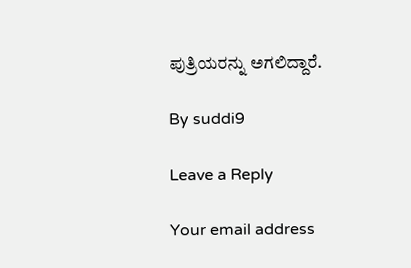ಪುತ್ರಿಯರನ್ನು ಅಗಲಿದ್ದಾರೆ.

By suddi9

Leave a Reply

Your email address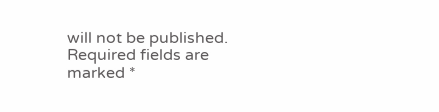will not be published. Required fields are marked *